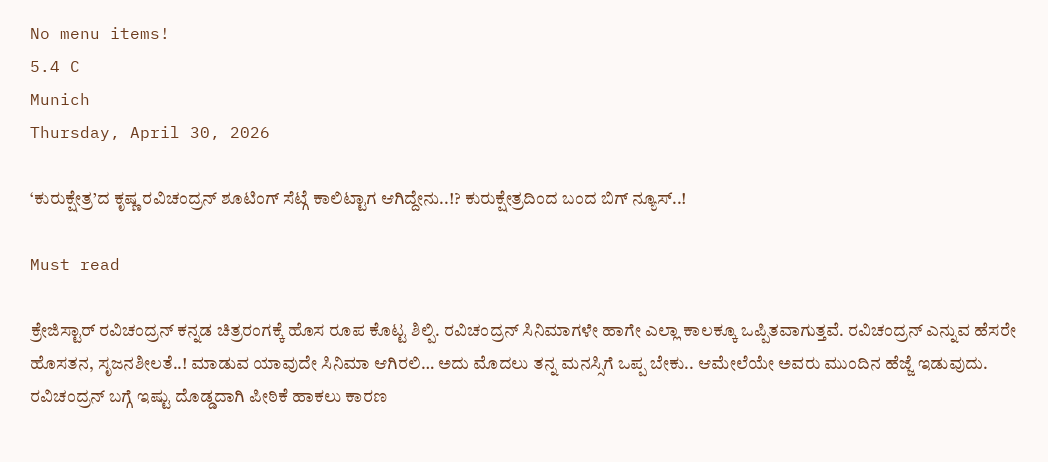No menu items!
5.4 C
Munich
Thursday, April 30, 2026

‘ಕುರುಕ್ಷೇತ್ರ’ದ ಕೃಷ್ಣ ರವಿಚಂದ್ರನ್ ಶೂಟಿಂಗ್ ಸೆಟ್ಗೆ ಕಾಲಿಟ್ಟಾಗ ಆಗಿದ್ದೇನು..!? ಕುರುಕ್ಷೇತ್ರದಿಂದ ಬಂದ ಬಿಗ್ ನ್ಯೂಸ್..!

Must read

ಕ್ರೇಜಿಸ್ಟಾರ್ ರವಿಚಂದ್ರನ್ ಕನ್ನಡ ಚಿತ್ರರಂಗಕ್ಕೆ ಹೊಸ ರೂಪ ಕೊಟ್ಟ ಶಿಲ್ಪಿ. ರವಿಚಂದ್ರನ್ ಸಿನಿಮಾಗಳೇ ಹಾಗೇ ಎಲ್ಲಾ ಕಾಲಕ್ಕೂ ಒಪ್ಪಿತವಾಗುತ್ತವೆ. ರವಿಚಂದ್ರನ್ ಎನ್ನುವ ಹೆಸರೇ ಹೊಸತನ, ಸೃಜನಶೀಲತೆ..! ಮಾಡುವ ಯಾವುದೇ ಸಿನಿಮಾ ಆಗಿರಲಿ… ಅದು ಮೊದಲು ತನ್ನ ಮನಸ್ಸಿಗೆ ಒಪ್ಪ ಬೇಕು.. ಆಮೇಲೆಯೇ ಅವರು ಮುಂದಿನ ಹೆಜ್ಜೆ ಇಡುವುದು.
ರವಿಚಂದ್ರನ್ ಬಗ್ಗೆ ಇಷ್ಟು ದೊಡ್ಡದಾಗಿ ಪೀಠಿಕೆ ಹಾಕಲು ಕಾರಣ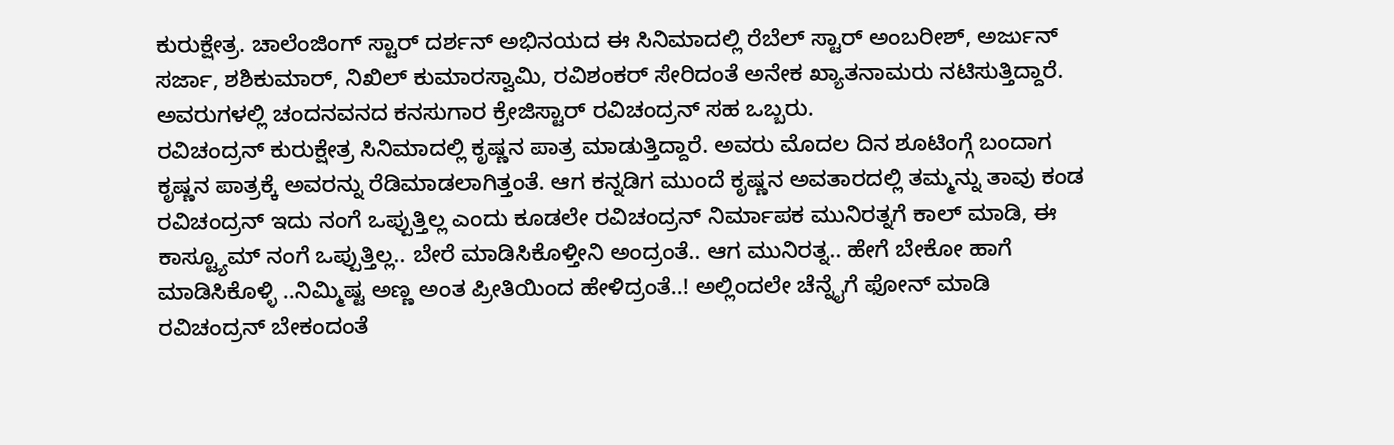ಕುರುಕ್ಷೇತ್ರ. ಚಾಲೆಂಜಿಂಗ್ ಸ್ಟಾರ್ ದರ್ಶನ್ ಅಭಿನಯದ ಈ ಸಿನಿಮಾದಲ್ಲಿ ರೆಬೆಲ್ ಸ್ಟಾರ್ ಅಂಬರೀಶ್, ಅರ್ಜುನ್ ಸರ್ಜಾ, ಶಶಿಕುಮಾರ್, ನಿಖಿಲ್ ಕುಮಾರಸ್ವಾಮಿ, ರವಿಶಂಕರ್ ಸೇರಿದಂತೆ ಅನೇಕ ಖ್ಯಾತನಾಮರು ನಟಿಸುತ್ತಿದ್ದಾರೆ. ಅವರುಗಳಲ್ಲಿ ಚಂದನವನದ ಕನಸುಗಾರ ಕ್ರೇಜಿಸ್ಟಾರ್ ರವಿಚಂದ್ರನ್ ಸಹ ಒಬ್ಬರು.
ರವಿಚಂದ್ರನ್ ಕುರುಕ್ಷೇತ್ರ ಸಿನಿಮಾದಲ್ಲಿ ಕೃಷ್ಣನ ಪಾತ್ರ ಮಾಡುತ್ತಿದ್ದಾರೆ. ಅವರು ಮೊದಲ ದಿನ ಶೂಟಿಂಗ್ಗೆ ಬಂದಾಗ ಕೃಷ್ಣನ ಪಾತ್ರಕ್ಕೆ ಅವರನ್ನು ರೆಡಿಮಾಡಲಾಗಿತ್ತಂತೆ. ಆಗ ಕನ್ನಡಿಗ ಮುಂದೆ ಕೃಷ್ಣನ ಅವತಾರದಲ್ಲಿ ತಮ್ಮನ್ನು ತಾವು ಕಂಡ ರವಿಚಂದ್ರನ್ ಇದು ನಂಗೆ ಒಪ್ಪುತ್ತಿಲ್ಲ ಎಂದು ಕೂಡಲೇ ರವಿಚಂದ್ರನ್ ನಿರ್ಮಾಪಕ ಮುನಿರತ್ನಗೆ ಕಾಲ್ ಮಾಡಿ, ಈ ಕಾಸ್ಟ್ಯೂಮ್ ನಂಗೆ ಒಪ್ಪುತ್ತಿಲ್ಲ.. ಬೇರೆ ಮಾಡಿಸಿಕೊಳ್ತೀನಿ ಅಂದ್ರಂತೆ.. ಆಗ ಮುನಿರತ್ನ.. ಹೇಗೆ ಬೇಕೋ ಹಾಗೆ ಮಾಡಿಸಿಕೊಳ್ಳಿ ..ನಿಮ್ಮಿಷ್ಟ ಅಣ್ಣ ಅಂತ ಪ್ರೀತಿಯಿಂದ ಹೇಳಿದ್ರಂತೆ..! ಅಲ್ಲಿಂದಲೇ ಚೆನ್ನೈಗೆ ಫೋನ್ ಮಾಡಿ ರವಿಚಂದ್ರನ್ ಬೇಕಂದಂತೆ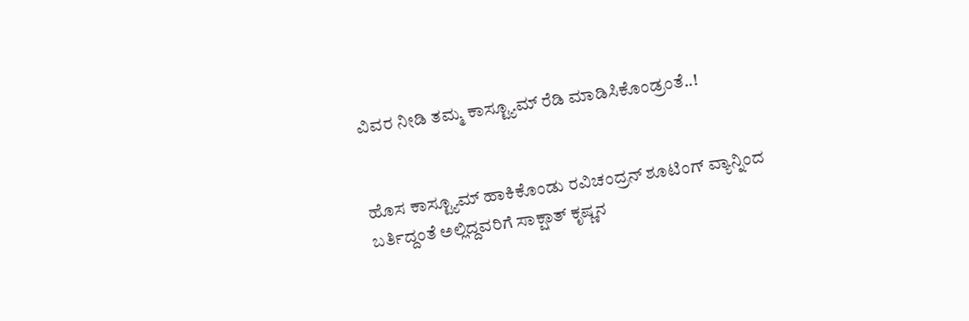ವಿವರ ನೀಡಿ ತಮ್ಮ ಕಾಸ್ಟ್ಯೂಮ್ ರೆಡಿ ಮಾಡಿಸಿಕೊಂಡ್ರಂತೆ..!


ಹೊಸ ಕಾಸ್ಟ್ಯೂಮ್ ಹಾಕಿಕೊಂಡು ರವಿಚಂದ್ರನ್ ಶೂಟಿಂಗ್ ವ್ಯಾನ್ನಿಂದ ಬರ್ತಿದ್ದಂತೆ ಅಲ್ಲಿದ್ದವರಿಗೆ ಸಾಕ್ಷಾತ್ ಕೃಷ್ಣನ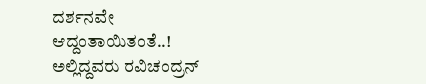ದರ್ಶನವೇ ಆದ್ದಂತಾಯಿತಂತೆ..! ಅಲ್ಲಿದ್ದವರು ರವಿಚಂದ್ರನ್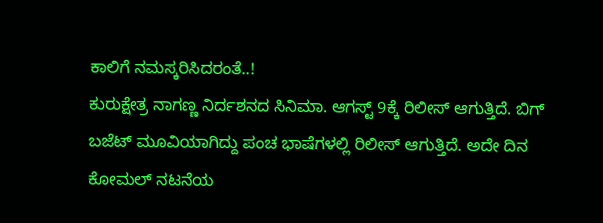ಕಾಲಿಗೆ ನಮಸ್ಕರಿಸಿದರಂತೆ..!
ಕುರುಕ್ಷೇತ್ರ ನಾಗಣ್ಣ ನಿರ್ದಶನದ ಸಿನಿಮಾ. ಆಗಸ್ಟ್ 9ಕ್ಕೆ ರಿಲೀಸ್ ಆಗುತ್ತಿದೆ. ಬಿಗ್ ಬಜೆಟ್ ಮೂವಿಯಾಗಿದ್ದು ಪಂಚ ಭಾಷೆಗಳಲ್ಲಿ ರಿಲೀಸ್ ಆಗುತ್ತಿದೆ. ಅದೇ ದಿನ ಕೋಮಲ್ ನಟನೆಯ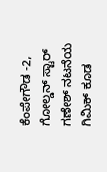ಕೆಂಪೇಗೌಡ -2, ಗೋಲ್ಡನ್ ಸ್ಟಾರ್ ಗಣೇಶ್ ನಟನೆಯ ಗಿಮಿಕ್ ಕೂಡ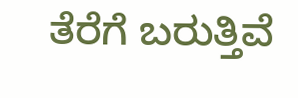ತೆರೆಗೆ ಬರುತ್ತಿವೆ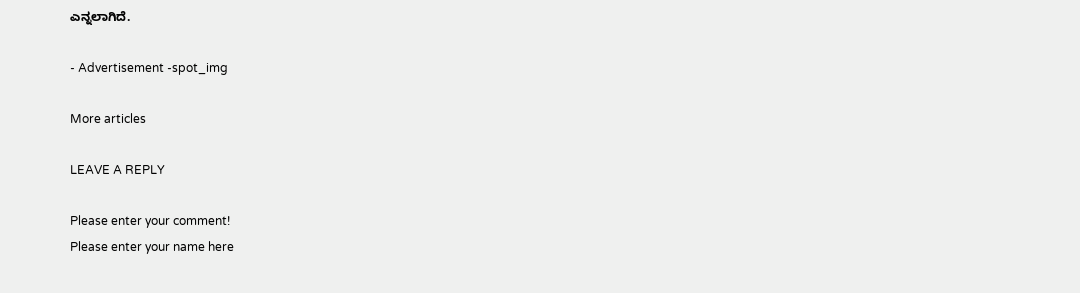ಎನ್ನಲಾಗಿದೆ.

- Advertisement -spot_img

More articles

LEAVE A REPLY

Please enter your comment!
Please enter your name here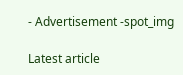- Advertisement -spot_img

Latest article